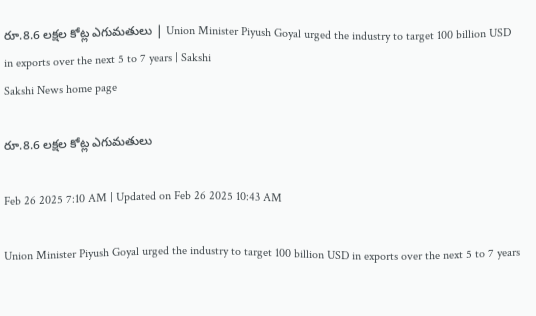రూ.8.6 లక్షల కోట్ల ఎగుమతులు | Union Minister Piyush Goyal urged the industry to target 100 billion USD in exports over the next 5 to 7 years | Sakshi
Sakshi News home page

రూ.8.6 లక్షల కోట్ల ఎగుమతులు

Feb 26 2025 7:10 AM | Updated on Feb 26 2025 10:43 AM

Union Minister Piyush Goyal urged the industry to target 100 billion USD in exports over the next 5 to 7 years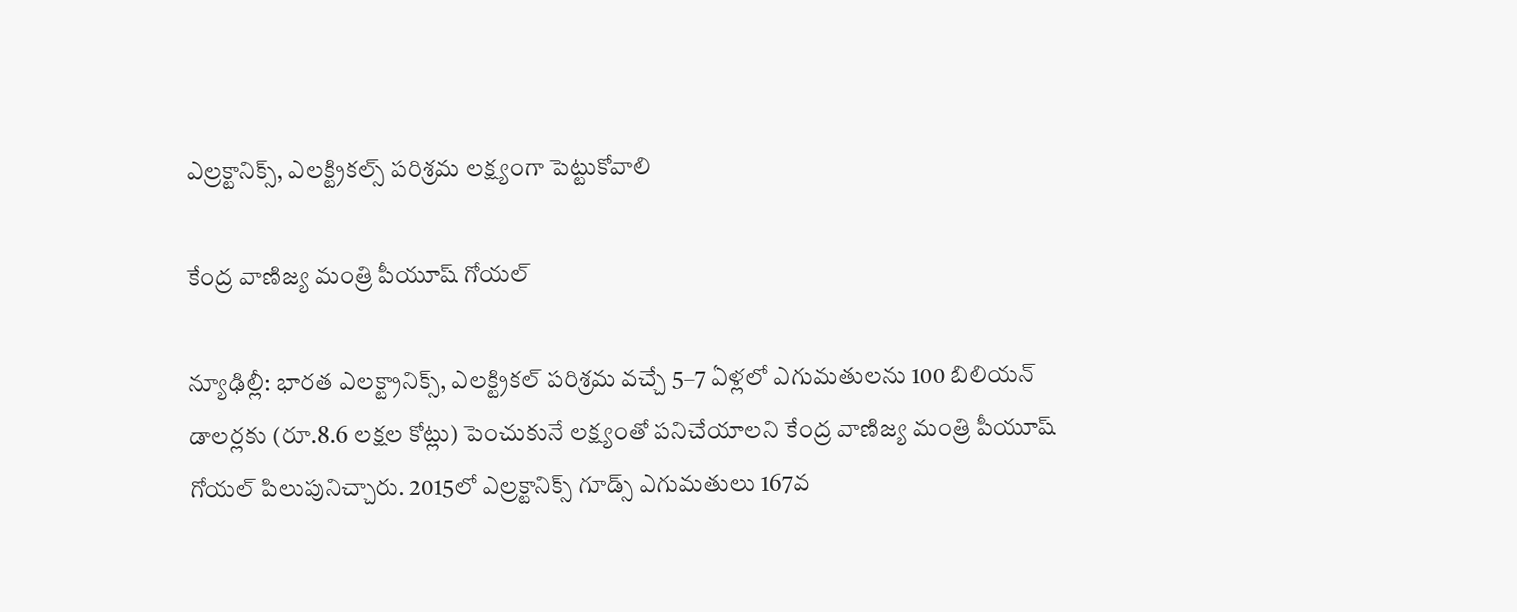ఎల్రక్టానిక్స్, ఎలక్ట్రికల్స్‌ పరిశ్రమ లక్ష్యంగా పెట్టుకోవాలి

కేంద్ర వాణిజ్య మంత్రి పీయూష్‌ గోయల్‌

న్యూఢిల్లీ: భారత ఎలక్ట్రానిక్స్, ఎలక్ట్రికల్‌ పరిశ్రమ వచ్చే 5–7 ఏళ్లలో ఎగుమతులను 100 బిలియన్‌ డాలర్లకు (రూ.8.6 లక్షల కోట్లు) పెంచుకునే లక్ష్యంతో పనిచేయాలని కేంద్ర వాణిజ్య మంత్రి పీయూష్‌ గోయల్‌ పిలుపునిచ్చారు. 2015లో ఎల్రక్టానిక్స్‌ గూడ్స్‌ ఎగుమతులు 167వ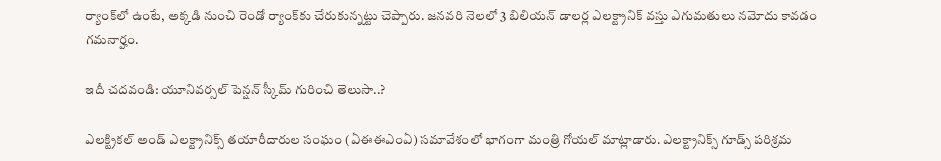ర్యాంక్‌లో ఉంటే, అక్కడి నుంచి రెండో ర్యాంక్‌కు చేరుకున్నట్టు చెప్పారు. జనవరి నెలలో 3 బిలియన్‌ డాలర్ల ఎలక్ట్రానిక్‌ వస్తు ఎగుమతులు నమోదు కావడం గమనార్హం.

ఇదీ చదవండి: యూనివర్సల్ పెన్షన్ స్కీమ్‌ గురించి తెలుసా..?

ఎలక్ట్రికల్‌ అండ్‌ ఎలక్ట్రానిక్స్‌ తయారీదారుల సంఘం (ఏఈఈఎంఏ) సమావేశంలో భాగంగా మంత్రి గోయల్‌ మాట్లాడారు. ఎలక్ట్రానిక్స్‌ గూడ్స్‌ పరిశ్రమ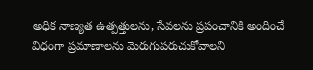అధిక నాణ్యత ఉత్పత్తులను, సేవలను ప్రపంచానికి అందించే విధంగా ప్రమాణాలను మెరుగుపరుచుకోవాలని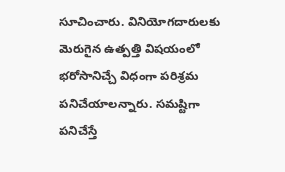సూచించారు. వినియోగదారులకు మెరుగైన ఉత్పత్తి విషయంలో భరోసానిచ్చే విధంగా పరిశ్రమ పనిచేయాలన్నారు. సమష్టిగా పనిచేస్తే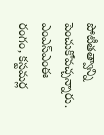పోటీతత్వాన్ని పెంచుకోవచ్చన్నారు. ఎంఎస్‌ఎంఈ రంగం, కస్టమర్ల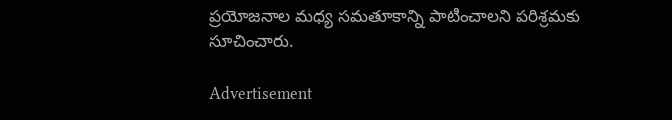ప్రయోజనాల మధ్య సమతూకాన్ని పాటించాలని పరిశ్రమకు సూచించారు.

Advertisement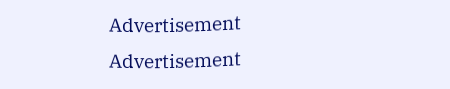Advertisement
Advertisement